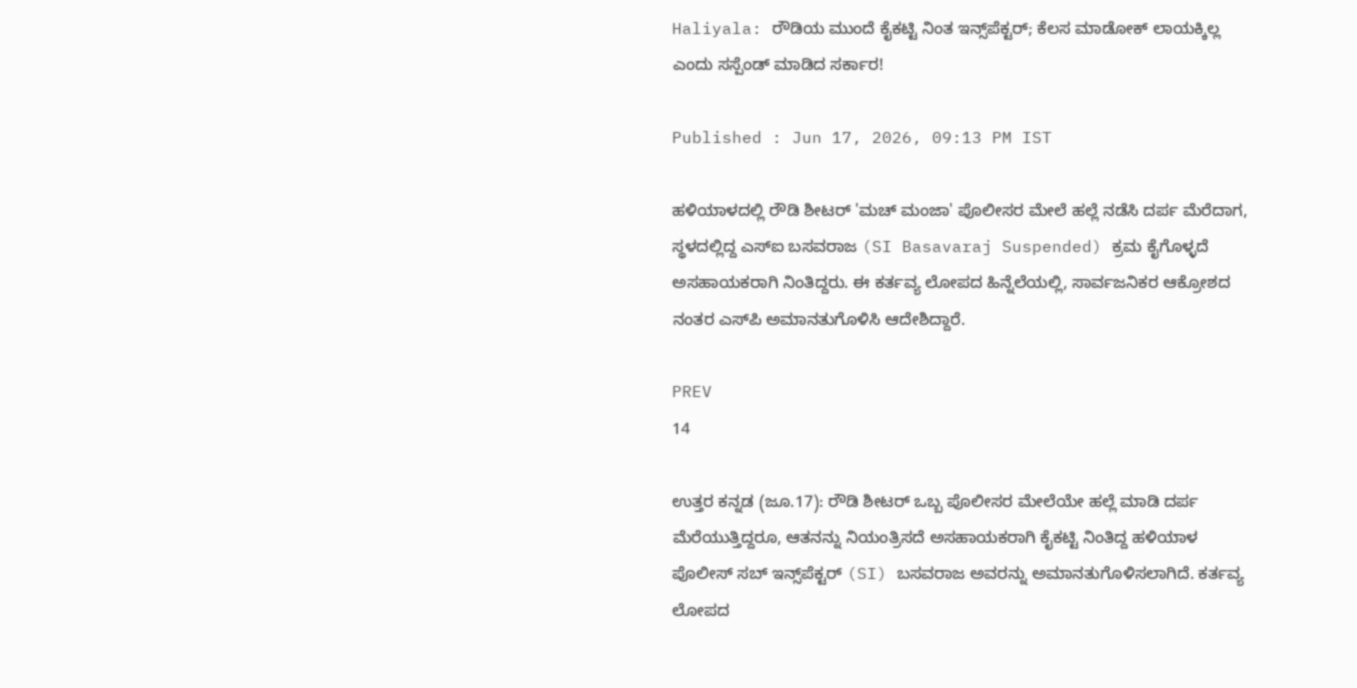Haliyala: ರೌಡಿಯ ಮುಂದೆ ಕೈಕಟ್ಟಿ ನಿಂತ ಇನ್ಸ್‌ಪೆಕ್ಟರ್; ಕೆಲಸ ಮಾಡೋಕ್ ಲಾಯಕ್ಕಿಲ್ಲ ಎಂದು ಸಸ್ಪೆಂಡ್ ಮಾಡಿದ ಸರ್ಕಾರ!

Published : Jun 17, 2026, 09:13 PM IST

ಹಳಿಯಾಳದಲ್ಲಿ ರೌಡಿ ಶೀಟರ್ 'ಮಚ್ ಮಂಜಾ' ಪೊಲೀಸರ ಮೇಲೆ ಹಲ್ಲೆ ನಡೆಸಿ ದರ್ಪ ಮೆರೆದಾಗ, ಸ್ಥಳದಲ್ಲಿದ್ದ ಎಸ್‌ಐ ಬಸವರಾಜ (SI Basavaraj Suspended) ಕ್ರಮ ಕೈಗೊಳ್ಳದೆ ಅಸಹಾಯಕರಾಗಿ ನಿಂತಿದ್ದರು. ಈ ಕರ್ತವ್ಯ ಲೋಪದ ಹಿನ್ನೆಲೆಯಲ್ಲಿ, ಸಾರ್ವಜನಿಕರ ಆಕ್ರೋಶದ ನಂತರ ಎಸ್‌ಪಿ ಅಮಾನತುಗೊಳಿಸಿ ಆದೇಶಿದ್ದಾರೆ.

PREV
14

ಉತ್ತರ ಕನ್ನಡ (ಜೂ.17): ರೌಡಿ ಶೀಟರ್‌ ಒಬ್ಬ ಪೊಲೀಸರ ಮೇಲೆಯೇ ಹಲ್ಲೆ ಮಾಡಿ ದರ್ಪ ಮೆರೆಯುತ್ತಿದ್ದರೂ, ಆತನನ್ನು ನಿಯಂತ್ರಿಸದೆ ಅಸಹಾಯಕರಾಗಿ ಕೈಕಟ್ಟಿ ನಿಂತಿದ್ದ ಹಳಿಯಾಳ ಪೊಲೀಸ್ ಸಬ್ ಇನ್ಸ್‌ಪೆಕ್ಟರ್ (SI) ಬಸವರಾಜ ಅವರನ್ನು ಅಮಾನತುಗೊಳಿಸಲಾಗಿದೆ. ಕರ್ತವ್ಯ ಲೋಪದ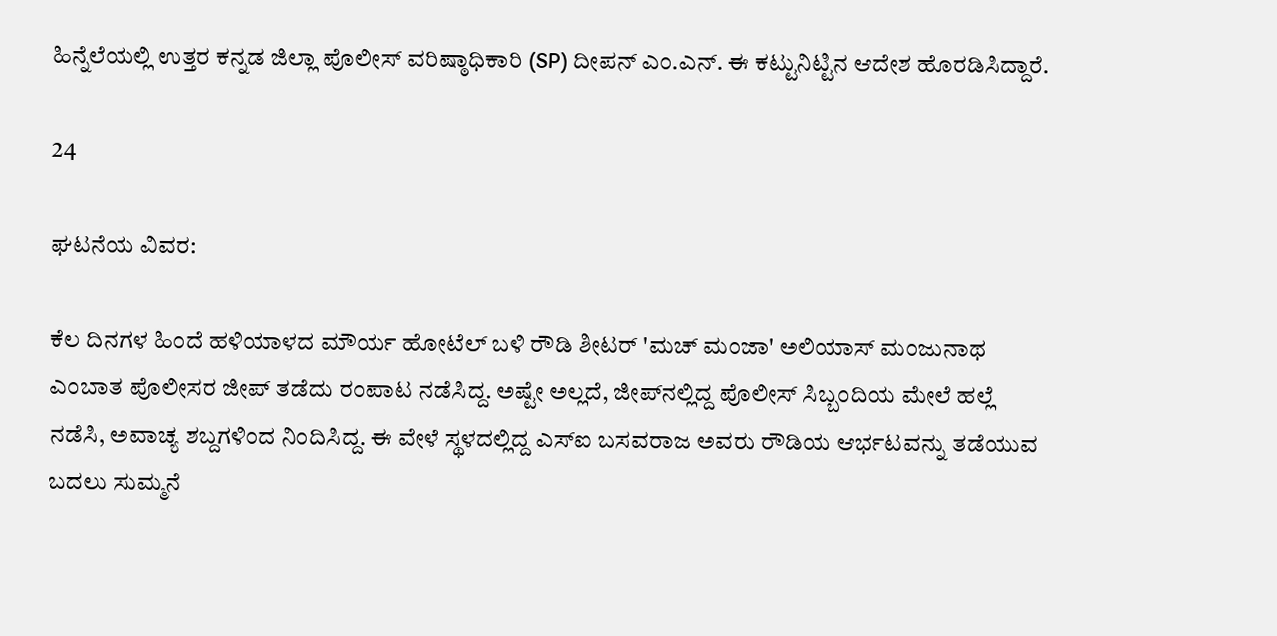ಹಿನ್ನೆಲೆಯಲ್ಲಿ ಉತ್ತರ ಕನ್ನಡ ಜಿಲ್ಲಾ ಪೊಲೀಸ್ ವರಿಷ್ಠಾಧಿಕಾರಿ (SP) ದೀಪನ್ ಎಂ.ಎನ್. ಈ ಕಟ್ಟುನಿಟ್ಟಿನ ಆದೇಶ ಹೊರಡಿಸಿದ್ದಾರೆ.

24

ಘಟನೆಯ ವಿವರ:

ಕೆಲ ದಿನಗಳ ಹಿಂದೆ ಹಳಿಯಾಳದ ಮೌರ್ಯ ಹೋಟೆಲ್ ಬಳಿ ರೌಡಿ ಶೀಟರ್ 'ಮಚ್ ಮಂಜಾ' ಅಲಿಯಾಸ್ ಮಂಜುನಾಥ ಎಂಬಾತ ಪೊಲೀಸರ ಜೀಪ್ ತಡೆದು ರಂಪಾಟ ನಡೆಸಿದ್ದ. ಅಷ್ಟೇ ಅಲ್ಲದೆ, ಜೀಪ್‌ನಲ್ಲಿದ್ದ ಪೊಲೀಸ್ ಸಿಬ್ಬಂದಿಯ ಮೇಲೆ ಹಲ್ಲೆ ನಡೆಸಿ, ಅವಾಚ್ಯ ಶಬ್ದಗಳಿಂದ ನಿಂದಿಸಿದ್ದ. ಈ ವೇಳೆ ಸ್ಥಳದಲ್ಲಿದ್ದ ಎಸ್‌ಐ ಬಸವರಾಜ ಅವರು ರೌಡಿಯ ಆರ್ಭಟವನ್ನು ತಡೆಯುವ ಬದಲು ಸುಮ್ಮನೆ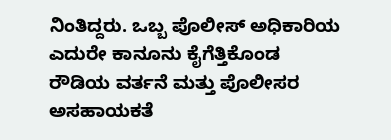ನಿಂತಿದ್ದರು. ಒಬ್ಬ ಪೊಲೀಸ್ ಅಧಿಕಾರಿಯ ಎದುರೇ ಕಾನೂನು ಕೈಗೆತ್ತಿಕೊಂಡ ರೌಡಿಯ ವರ್ತನೆ ಮತ್ತು ಪೊಲೀಸರ ಅಸಹಾಯಕತೆ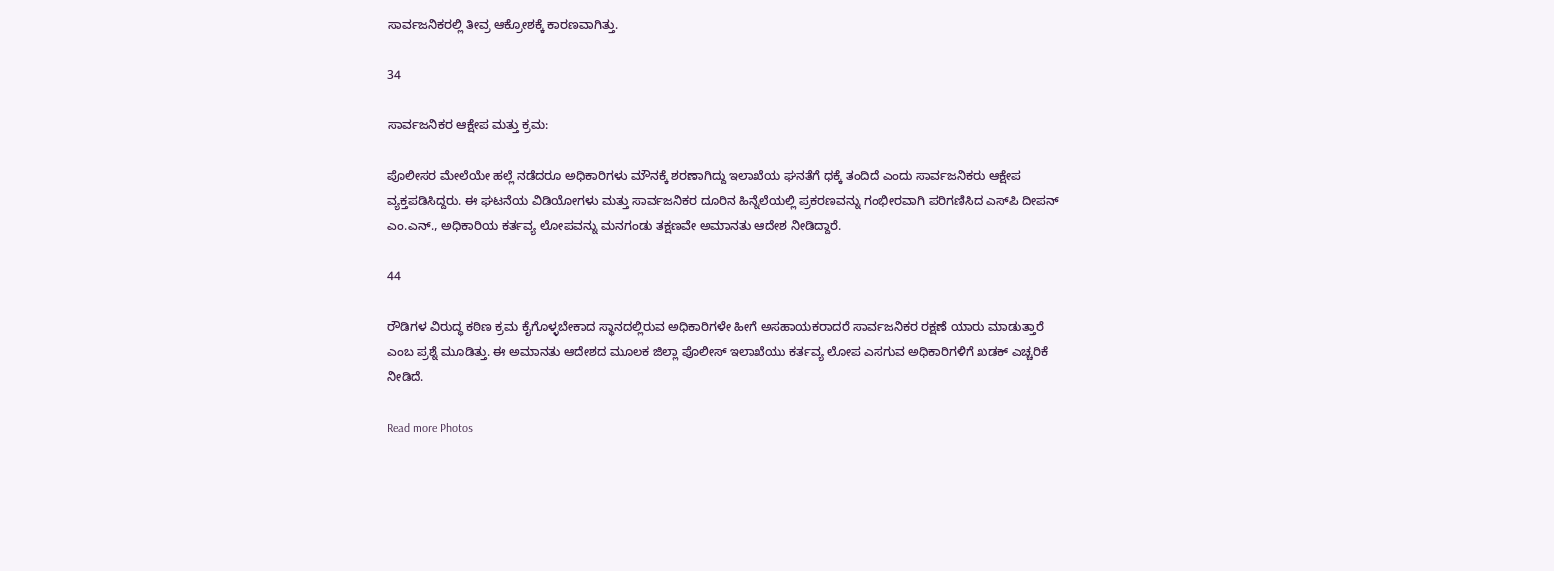ಸಾರ್ವಜನಿಕರಲ್ಲಿ ತೀವ್ರ ಆಕ್ರೋಶಕ್ಕೆ ಕಾರಣವಾಗಿತ್ತು.

34

ಸಾರ್ವಜನಿಕರ ಆಕ್ಷೇಪ ಮತ್ತು ಕ್ರಮ:

ಪೊಲೀಸರ ಮೇಲೆಯೇ ಹಲ್ಲೆ ನಡೆದರೂ ಅಧಿಕಾರಿಗಳು ಮೌನಕ್ಕೆ ಶರಣಾಗಿದ್ದು ಇಲಾಖೆಯ ಘನತೆಗೆ ಧಕ್ಕೆ ತಂದಿದೆ ಎಂದು ಸಾರ್ವಜನಿಕರು ಆಕ್ಷೇಪ ವ್ಯಕ್ತಪಡಿಸಿದ್ದರು. ಈ ಘಟನೆಯ ವಿಡಿಯೋಗಳು ಮತ್ತು ಸಾರ್ವಜನಿಕರ ದೂರಿನ ಹಿನ್ನೆಲೆಯಲ್ಲಿ ಪ್ರಕರಣವನ್ನು ಗಂಭೀರವಾಗಿ ಪರಿಗಣಿಸಿದ ಎಸ್‌ಪಿ ದೀಪನ್ ಎಂ.ಎನ್., ಅಧಿಕಾರಿಯ ಕರ್ತವ್ಯ ಲೋಪವನ್ನು ಮನಗಂಡು ತಕ್ಷಣವೇ ಅಮಾನತು ಆದೇಶ ನೀಡಿದ್ದಾರೆ.

44

ರೌಡಿಗಳ ವಿರುದ್ಧ ಕಠಿಣ ಕ್ರಮ ಕೈಗೊಳ್ಳಬೇಕಾದ ಸ್ಥಾನದಲ್ಲಿರುವ ಅಧಿಕಾರಿಗಳೇ ಹೀಗೆ ಅಸಹಾಯಕರಾದರೆ ಸಾರ್ವಜನಿಕರ ರಕ್ಷಣೆ ಯಾರು ಮಾಡುತ್ತಾರೆ ಎಂಬ ಪ್ರಶ್ನೆ ಮೂಡಿತ್ತು. ಈ ಅಮಾನತು ಆದೇಶದ ಮೂಲಕ ಜಿಲ್ಲಾ ಪೊಲೀಸ್ ಇಲಾಖೆಯು ಕರ್ತವ್ಯ ಲೋಪ ಎಸಗುವ ಅಧಿಕಾರಿಗಳಿಗೆ ಖಡಕ್ ಎಚ್ಚರಿಕೆ ನೀಡಿದೆ.

Read more Photos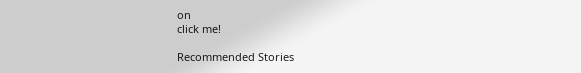on
click me!

Recommended Stories